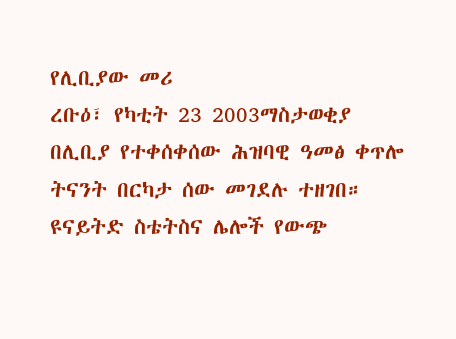የሊቢያው መሪ
ረቡዕ፣ የካቲት 23 2003ማስታወቂያ
በሊቢያ የተቀሰቀሰው ሕዝባዊ ዓመፅ ቀጥሎ ትናንት በርካታ ሰው መገደሉ ተዘገበ። ዩናይትድ ስቴትስና ሌሎች የውጭ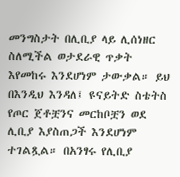መንግስታት በሊቢያ ላይ ሊሰነዘር ስለሚችል ወታደራዊ ጥቃት እየመከሩ እንደሆነም ታውቃል። ይህ በእንዲህ እንዳለ፤ ዩናይትድ ስቴትስ የጦር ጀቶቿንና መርከቦቿን ወደ ሊቢያ እያስጠጋች እንደሆነም ተገልጿል። በአንፃሩ የሊቢያ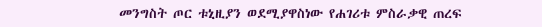መንግስት ጦር ቱኒዚያን ወደሚያዋስነው የሐገሪቱ ምስራቃዊ ጠረፍ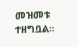መዝመቱ ተዘግቧል።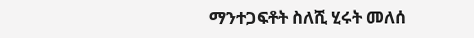ማንተጋፍቶት ስለሺ ሂሩት መለሰ